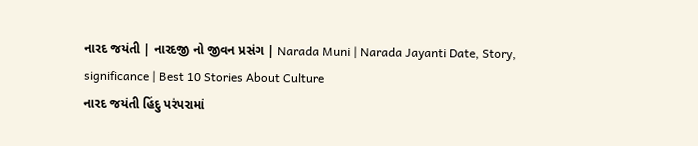નારદ જયંતી | નારદજી નો જીવન પ્રસંગ | Narada Muni | Narada Jayanti Date, Story, significance | Best 10 Stories About Culture
નારદ જયંતી હિંદુ પરંપરામાં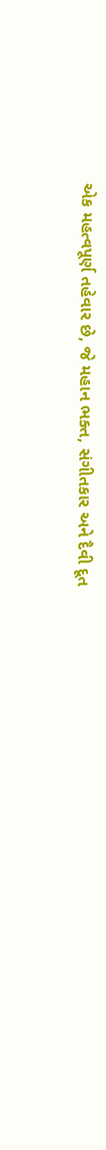એક મહત્વપૂર્ણ તહેવાર છે, જે મહાન ભક્ત, સંગીતકાર અને દૈવી દૂત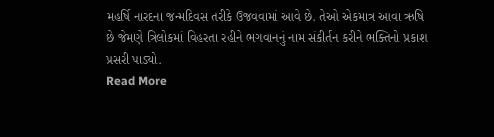મહર્ષિ નારદના જન્મદિવસ તરીકે ઉજવવામાં આવે છે. તેઓ એકમાત્ર આવા ઋષિ છે જેમણે ત્રિલોકમાં વિહરતા રહીને ભગવાનનું નામ સંકીર્તન કરીને ભક્તિનો પ્રકાશ પ્રસરી પાડ્યો.
Read More